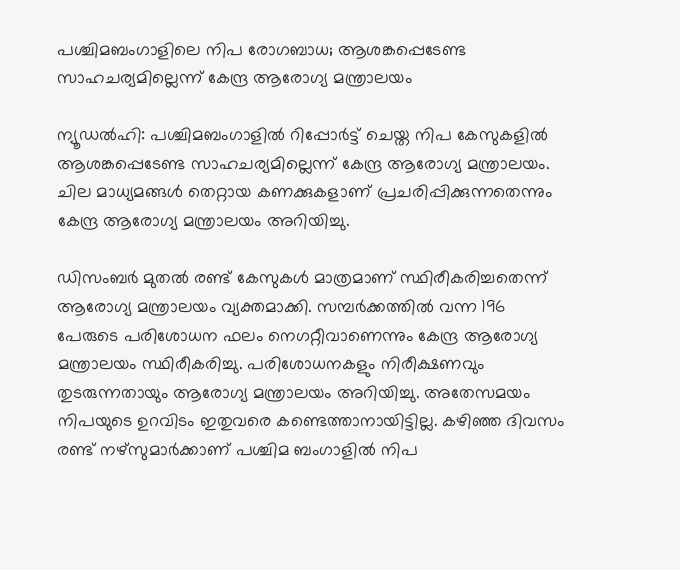പശ്ചിമബംഗാളിലെ നിപ രോഗബാധ; ആശങ്കപ്പെടേണ്ട സാഹചര്യമില്ലെന്ന് കേന്ദ്ര ആരോഗ്യ മന്ത്രാലയം

ന്യൂഡൽഹി: പശ്ചിമബംഗാളിൽ റിപ്പോർട്ട് ചെയ്ത നിപ കേസുകളിൽ ആശങ്കപ്പെടേണ്ട സാഹചര്യമില്ലെന്ന് കേന്ദ്ര ആരോഗ്യ മന്ത്രാലയം. ചില മാധ്യമങ്ങൾ തെറ്റായ കണക്കുകളാണ് പ്രചരിപ്പിക്കുന്നതെന്നും കേന്ദ്ര ആരോഗ്യ മന്ത്രാലയം അറിയിച്ചു.

ഡിസംബർ മുതൽ രണ്ട് കേസുകൾ മാത്രമാണ് സ്ഥിരീകരിച്ചതെന്ന് ആരോഗ്യ മന്ത്രാലയം വ്യക്തമാക്കി. സമ്പർക്കത്തിൽ വന്ന 196 പേരുടെ പരിശോധന ഫലം നെഗറ്റീവാണെന്നും കേന്ദ്ര ആരോഗ്യ മന്ത്രാലയം സ്ഥിരീകരിച്ചു. പരിശോധനകളും നിരീക്ഷണവും തുടരുന്നതായും ആരോഗ്യ മന്ത്രാലയം അറിയിച്ചു. അതേസമയം നിപയുടെ ഉറവിടം ഇതുവരെ കണ്ടെത്താനായിട്ടില്ല. കഴിഞ്ഞ ദിവസം രണ്ട് നഴ്സുമാർക്കാണ് പശ്ചിമ ബംഗാളിൽ നിപ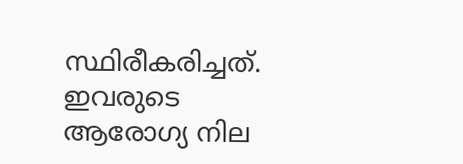സ്ഥിരീകരിച്ചത്. ഇവരുടെ ആരോഗ്യ നില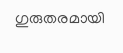ഗുരുതരമായി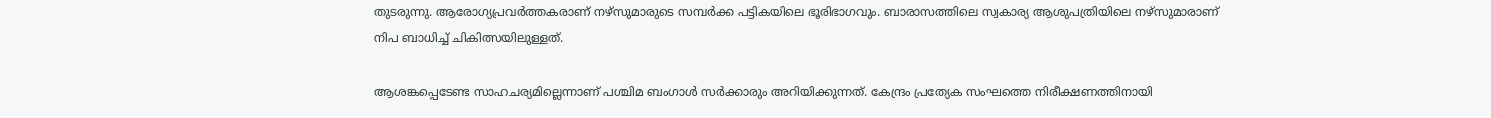തുടരുന്നു. ആരോഗ്യപ്രവർത്തകരാണ് നഴ്സുമാരുടെ സമ്പർക്ക പട്ടികയിലെ ഭൂരിഭാഗവും. ബാരാസത്തിലെ സ്വകാര്യ ആശുപത്രിയിലെ നഴ്സുമാരാണ് നിപ ബാധിച്ച് ചികിത്സയിലുള്ളത്.

ആശങ്കപ്പെടേണ്ട സാഹചര്യമില്ലെന്നാണ് പശ്ചിമ ബംഗാൾ സർക്കാരും അറിയിക്കുന്നത്. കേന്ദ്രം പ്രത്യേക സംഘത്തെ നിരീക്ഷണത്തിനായി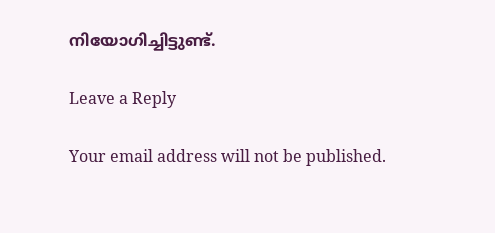നിയോഗിച്ചിട്ടുണ്ട്.

Leave a Reply

Your email address will not be published.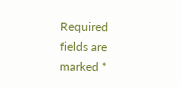Required fields are marked *